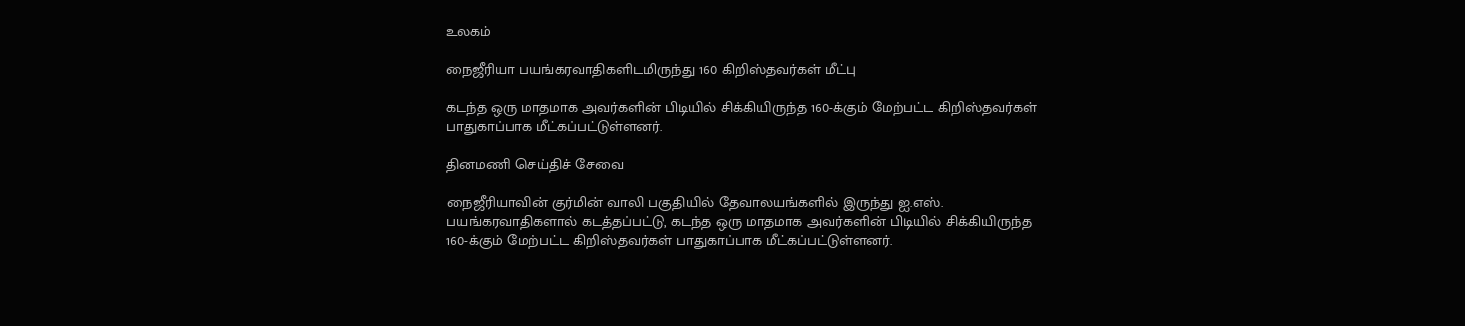உலகம்

நைஜீரியா பயங்கரவாதிகளிடமிருந்து 160 கிறிஸ்தவர்கள் மீட்பு

கடந்த ஒரு மாதமாக அவர்களின் பிடியில் சிக்கியிருந்த 160-க்கும் மேற்பட்ட கிறிஸ்தவர்கள் பாதுகாப்பாக மீட்கப்பட்டுள்ளனர்.

தினமணி செய்திச் சேவை

நைஜீரியாவின் குர்மின் வாலி பகுதியில் தேவாலயங்களில் இருந்து ஐ.எஸ். பயங்கரவாதிகளால் கடத்தப்பட்டு, கடந்த ஒரு மாதமாக அவர்களின் பிடியில் சிக்கியிருந்த 160-க்கும் மேற்பட்ட கிறிஸ்தவர்கள் பாதுகாப்பாக மீட்கப்பட்டுள்ளனர்.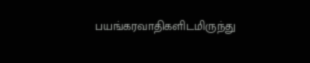பயங்கரவாதிகளிடமிருந்து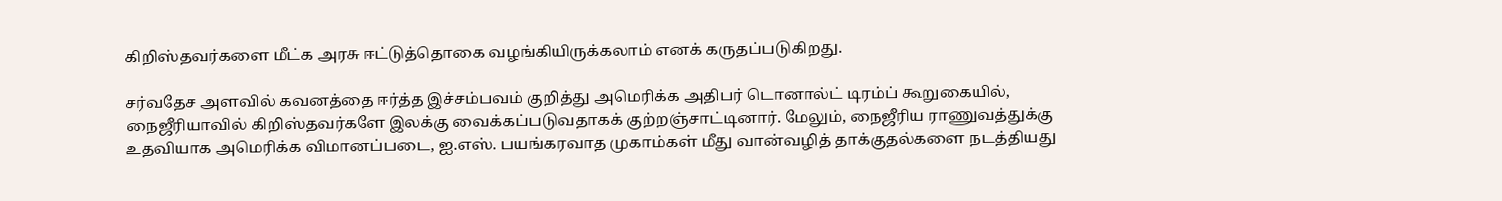கிறிஸ்தவர்களை மீட்க அரசு ஈட்டுத்தொகை வழங்கியிருக்கலாம் எனக் கருதப்படுகிறது.

சர்வதேச அளவில் கவனத்தை ஈர்த்த இச்சம்பவம் குறித்து அமெரிக்க அதிபர் டொனால்ட் டிரம்ப் கூறுகையில், நைஜீரியாவில் கிறிஸ்தவர்களே இலக்கு வைக்கப்படுவதாகக் குற்றஞ்சாட்டினார். மேலும், நைஜீரிய ராணுவத்துக்கு உதவியாக அமெரிக்க விமானப்படை, ஐ.எஸ். பயங்கரவாத முகாம்கள் மீது வான்வழித் தாக்குதல்களை நடத்தியது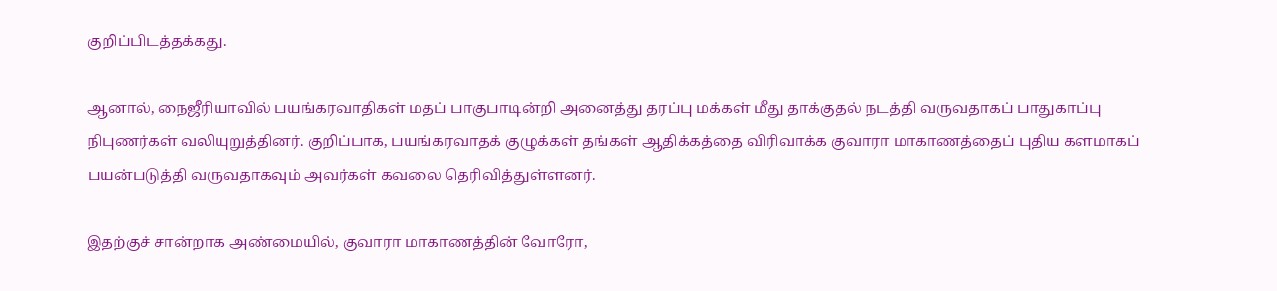குறிப்பிடத்தக்கது.

ஆனால், நைஜீரியாவில் பயங்கரவாதிகள் மதப் பாகுபாடின்றி அனைத்து தரப்பு மக்கள் மீது தாக்குதல் நடத்தி வருவதாகப் பாதுகாப்பு நிபுணர்கள் வலியுறுத்தினர். குறிப்பாக, பயங்கரவாதக் குழுக்கள் தங்கள் ஆதிக்கத்தை விரிவாக்க குவாரா மாகாணத்தைப் புதிய களமாகப் பயன்படுத்தி வருவதாகவும் அவர்கள் கவலை தெரிவித்துள்ளனர்.

இதற்குச் சான்றாக அண்மையில், குவாரா மாகாணத்தின் வோரோ,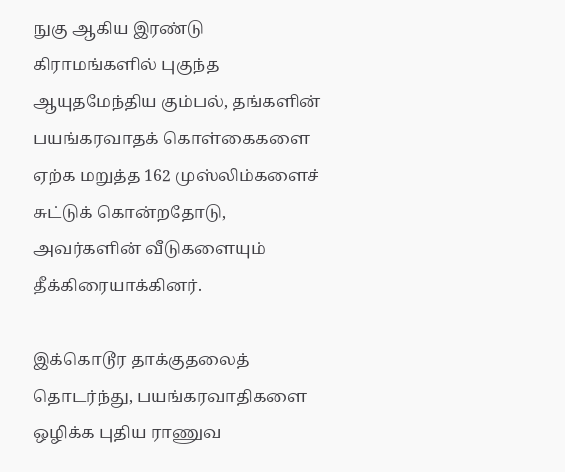நுகு ஆகிய இரண்டு கிராமங்களில் புகுந்த ஆயுதமேந்திய கும்பல், தங்களின் பயங்கரவாதக் கொள்கைகளை ஏற்க மறுத்த 162 முஸ்லிம்களைச் சுட்டுக் கொன்றதோடு, அவர்களின் வீடுகளையும் தீக்கிரையாக்கினர்.

இக்கொடூர தாக்குதலைத் தொடர்ந்து, பயங்கரவாதிகளை ஒழிக்க புதிய ராணுவ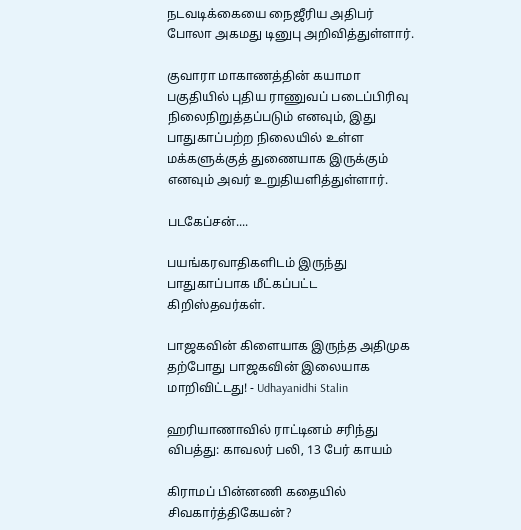நடவடிக்கையை நைஜீரிய அதிபர் போலா அகமது டினுபு அறிவித்துள்ளார்.

குவாரா மாகாணத்தின் கயாமா பகுதியில் புதிய ராணுவப் படைப்பிரிவு நிலைநிறுத்தப்படும் எனவும், இது பாதுகாப்பற்ற நிலையில் உள்ள மக்களுக்குத் துணையாக இருக்கும் எனவும் அவர் உறுதியளித்துள்ளார்.

படகேப்சன்....

பயங்கரவாதிகளிடம் இருந்து பாதுகாப்பாக மீட்கப்பட்ட கிறிஸ்தவர்கள்.

பாஜகவின் கிளையாக இருந்த அதிமுக தற்போது பாஜகவின் இலையாக மாறிவிட்டது! - Udhayanidhi Stalin

ஹரியாணாவில் ராட்டினம் சரிந்து விபத்து: காவலர் பலி, 13 பேர் காயம்

கிராமப் பின்னணி கதையில் சிவகார்த்திகேயன்?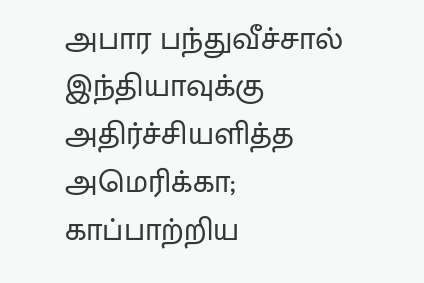அபார பந்துவீச்சால் இந்தியாவுக்கு அதிர்ச்சியளித்த அமெரிக்கா; காப்பாற்றிய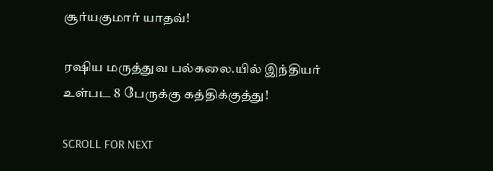சூர்யகுமார் யாதவ்!

ரஷிய மருத்துவ பல்கலை.யில் இந்தியர் உள்பட 8 பேருக்கு கத்திக்குத்து!

SCROLL FOR NEXT